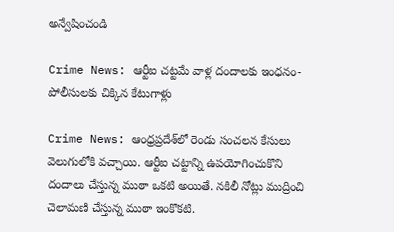అన్వేషించండి

Crime News: ఆర్టీఐ చట్టమే వాళ్ల దందాలకు ఇంధనం- పోలీసులకు చిక్కిన కేటుగాళ్లు

Crime News: ఆంధ్రప్రదేశ్‌లో రెండు సంచలన కేసులు వెలుగులోకి వచ్చాయి. ఆర్టీఐ చట్టాన్ని ఉపయోగించుకొని దందాలు చేస్తున్న ముఠా ఒకటి అయితే. నకిలీ నోట్లు ముద్రించి చెలామణి చేస్తున్న ముఠా ఇంకొకటి.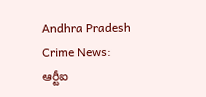Andhra Pradesh Crime News: ఆర్టీఐ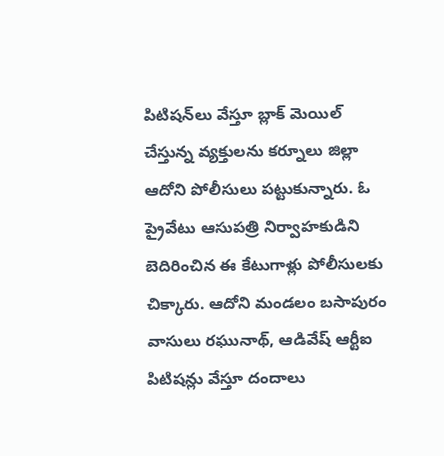పిటిషన్‌లు వేస్తూ బ్లాక్‌ మెయిల్ చేస్తున్న వ్యక్తులను కర్నూలు జిల్లా ఆదోని పోలీసులు పట్టుకున్నారు. ఓ ప్రైవేటు ఆసుపత్రి నిర్వాహకుడిని బెదిరించిన ఈ కేటుగాళ్లు పోలీసులకు చిక్కారు. ఆదోని మండలం బసాపురం వాసులు రఘునాథ్‌, ఆడివేష్‌ ఆర్టీఐ పిటిషన్లు వేస్తూ దందాలు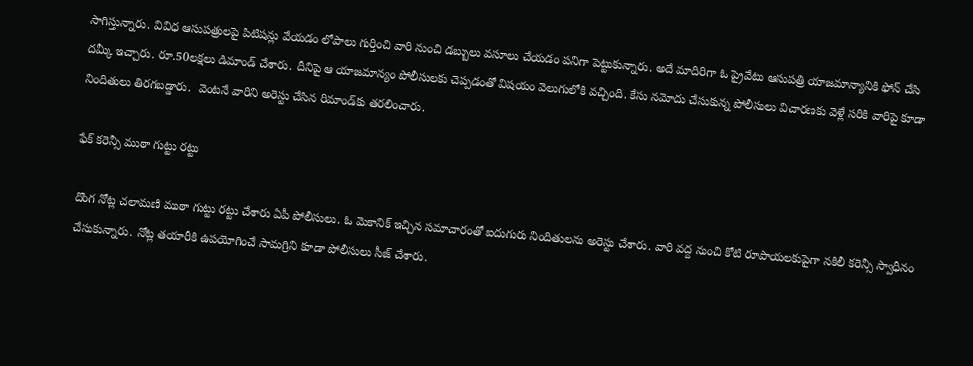సాగిస్తున్నారు. వివిధ ఆసుపత్రులపై పిటిషన్లు వేయడం లోపాలు గుర్తించి వారి నుంచి డబ్బులు వసూలు చేయడం పనిగా పెట్టుకున్నారు. అదే మాదిరిగా ఓ ప్రైవేటు ఆసుపత్రి యాజమాన్యానికి ఫోన్ చేసి దమ్కీ ఇచ్చారు. రూ.50లక్షలు డిమాండ్‌ చేశారు. దీనిపై ఆ యాజమాన్యం పోలీసులకు చెప్పడంతో విషయం వెలుగులోకి వచ్చింది. కేసు నమోదు చేసుకున్న పోలీసులు విచారణకు వెళ్లే సరికి వారిపై కూడా నిందితులు తిరగబడ్డారు.  వెంటనే వారిని అరెస్టు చేసిన రిమాండ్‌కు తరలించారు.

ఫేక్ కరెన్సీ ముఠా గుట్టు రట్టు

దొంగ నోట్ల చలామణి ముఠా గుట్టు రట్టు చేశారు ఏపీ పోలీసులు. ఓ మెకానిక్ ఇచ్చిన సమాచారంతో ఐదుగురు నిందితులను అరెస్టు చేశారు. వారి వద్ద నుంచి కోటి రూపాయలకుపైగా నకిలీ కరెన్సీ స్వాధీనం చేసుకున్నారు. నోట్ల తయారీకి ఉపయోగించే సామగ్రిని కూడా పోలీసులు సీజ్ చేశారు.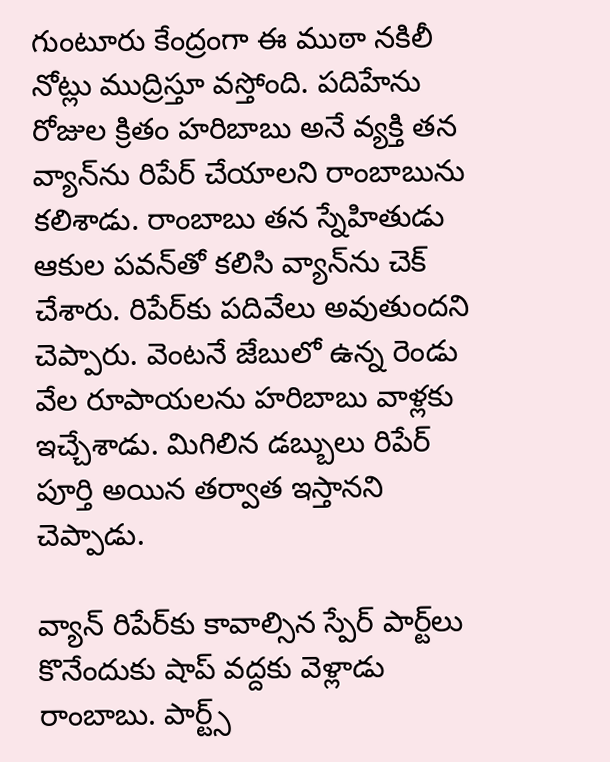గుంటూరు కేంద్రంగా ఈ ముఠా నకిలీ నోట్లు ముద్రిస్తూ వస్తోంది. పదిహేను రోజుల క్రితం హరిబాబు అనే వ్యక్తి తన వ్యాన్‌ను రిపేర్ చేయాలని రాంబాబును కలిశాడు. రాంబాబు తన స్నేహితుడు ఆకుల పవన్‌తో కలిసి వ్యాన్‌ను చెక్ చేశారు. రిపేర్‌కు పదివేలు అవుతుందని చెప్పారు. వెంటనే జేబులో ఉన్న రెండు వేల రూపాయలను హరిబాబు వాళ్లకు ఇచ్చేశాడు. మిగిలిన డబ్బులు రిపేర్ పూర్తి అయిన తర్వాత ఇస్తానని చెప్పాడు.

వ్యాన్ రిపేర్‌కు కావాల్సిన స్పేర్ పార్ట్‌లు కొనేందుకు షాప్‌ వద్దకు వెళ్లాడు రాంబాబు. పార్ట్స్‌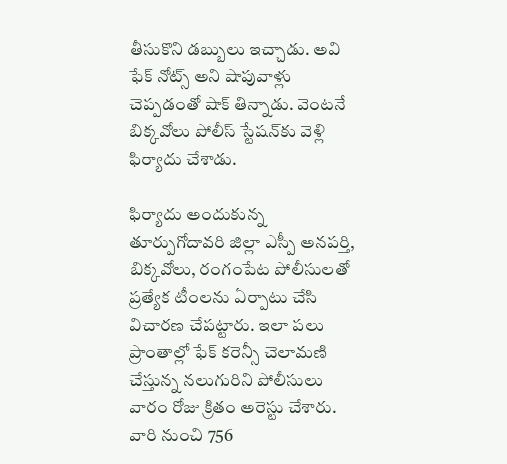తీసుకొని డబ్బులు ఇచ్చాడు. అవి ఫేక్ నోట్స్‌ అని షాపువాళ్లు చెప్పడంతో షాక్ తిన్నాడు. వెంటనే బిక్కవోలు పోలీస్ స్టేషన్‌కు వెళ్లి ఫిర్యాదు చేశాడు.

ఫిర్యాదు అందుకున్న తూర్పుగోదావరి జిల్లా ఎస్పీ అనపర్తి, బిక్కవోలు, రంగంపేట పోలీసులతో ప్రత్యేక టీంలను ఏర్పాటు చేసి విచారణ చేపట్టారు. ఇలా పలు ప్రాంతాల్లో ఫేక్ కరెన్సీ చెలామణి చేస్తున్న నలుగురిని పోలీసులు వారం రోజు క్రితం అరెస్టు చేశారు. వారి నుంచి 756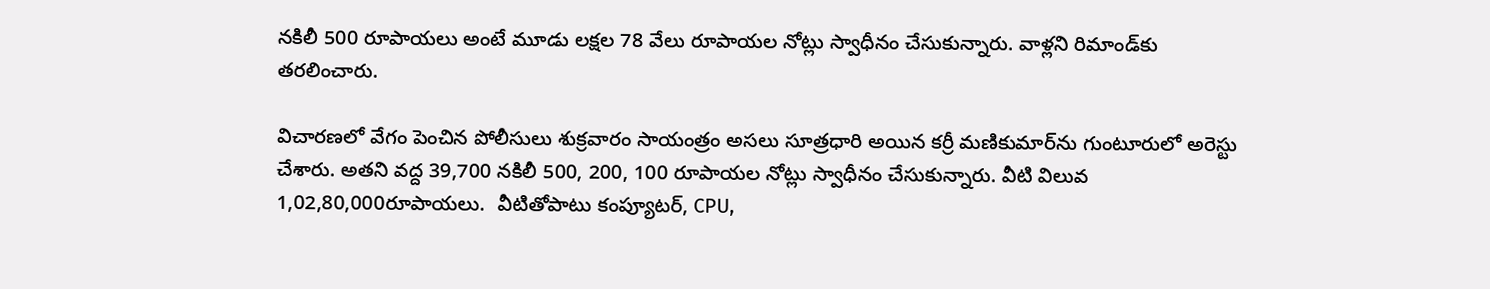నకిలీ 500 రూపాయలు అంటే మూడు లక్షల 78 వేలు రూపాయల నోట్లు స్వాధీనం చేసుకున్నారు. వాళ్లని రిమాండ్‌కు తరలించారు.

విచారణలో వేగం పెంచిన పోలీసులు శుక్రవారం సాయంత్రం అసలు సూత్రధారి అయిన కర్రీ మణికుమార్‌ను గుంటూరులో అరెస్టు చేశారు. అతని వద్ద 39,700 నకిలీ 500, 200, 100 రూపాయల నోట్లు స్వాధీనం చేసుకున్నారు. వీటి విలువ 1,02,80,000రూపాయలు.  వీటితోపాటు కంప్యూటర్, CPU,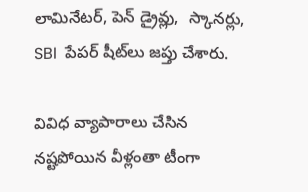లామినేటర్, పెన్ డ్రైవ్లు,  స్కానర్లు, SBI  పేపర్ షీట్‌లు జప్తు చేశారు.

వివిధ వ్యాపారాలు చేసిన నష్టపోయిన వీళ్లంతా టీంగా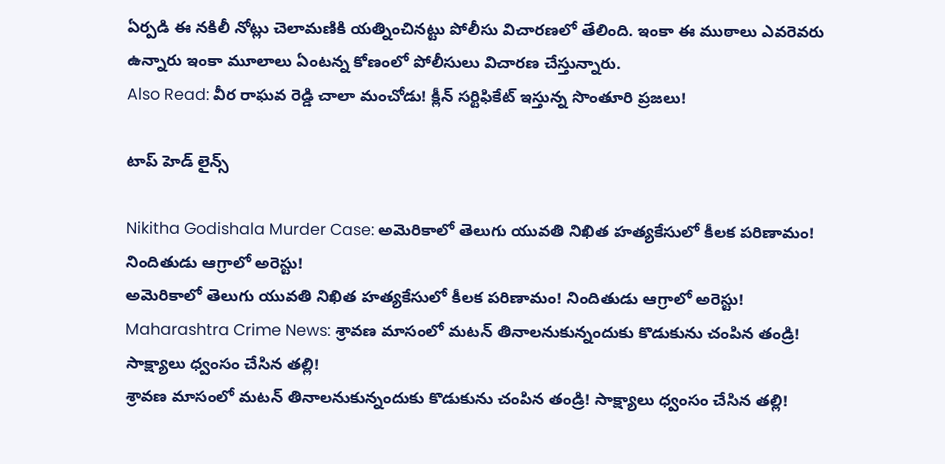ఏర్పడి ఈ నకిలీ నోట్లు చెలామణికి యత్నించినట్టు పోలీసు విచారణలో తేలింది. ఇంకా ఈ ముఠాలు ఎవరెవరు ఉన్నారు ఇంకా మూలాలు ఏంటన్న కోణంలో పోలీసులు విచారణ చేస్తున్నారు.
Also Read: వీర రాఘవ రెడ్డి చాలా మంచోడు! క్లీన్ సర్టిఫికేట్ ఇస్తున్న సొంతూరి ప్రజలు!

టాప్ హెడ్ లైన్స్

Nikitha Godishala Murder Case: అమెరికాలో తెలుగు యువతి నిఖిత హత్యకేసులో కీలక పరిణామం! నిందితుడు ఆగ్రాలో అరెస్టు!
అమెరికాలో తెలుగు యువతి నిఖిత హత్యకేసులో కీలక పరిణామం! నిందితుడు ఆగ్రాలో అరెస్టు!
Maharashtra Crime News: శ్రావణ మాసంలో మటన్ తినాలనుకున్నందుకు కొడుకును చంపిన తండ్రి! సాక్ష్యాలు ధ్వంసం చేసిన తల్లి!
శ్రావణ మాసంలో మటన్ తినాలనుకున్నందుకు కొడుకును చంపిన తండ్రి! సాక్ష్యాలు ధ్వంసం చేసిన తల్లి!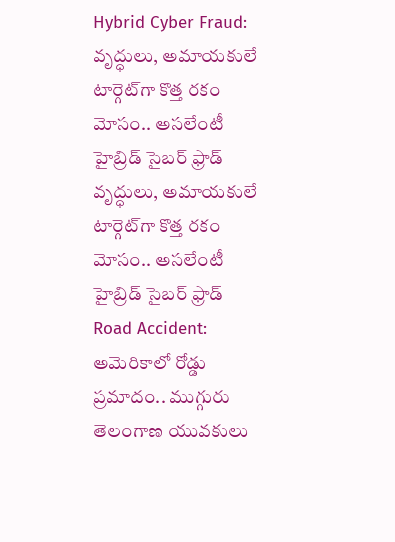Hybrid Cyber Fraud: వృద్ధులు, అమాయకులే టార్గెట్‌గా కొత్త రకం మోసం.. అసలేంటీ హైబ్రిడ్ సైబర్ ఫ్రాడ్
వృద్ధులు, అమాయకులే టార్గెట్‌గా కొత్త రకం మోసం.. అసలేంటీ హైబ్రిడ్ సైబర్ ఫ్రాడ్
Road Accident: అమెరికాలో రోడ్డు ప్రమాదం.. ముగ్గురు తెలంగాణ యువకులు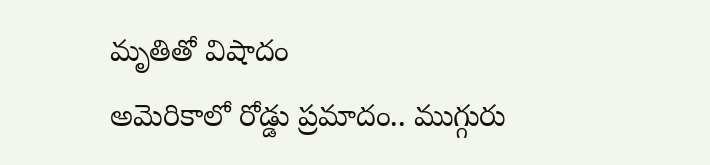మృతితో విషాదం
అమెరికాలో రోడ్డు ప్రమాదం.. ముగ్గురు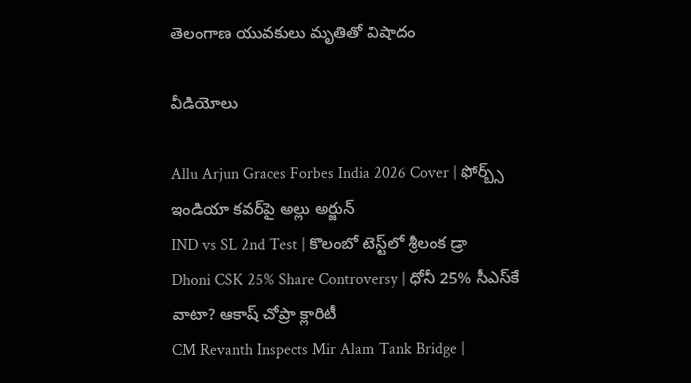తెలంగాణ యువకులు మృతితో విషాదం

వీడియోలు

Allu Arjun Graces Forbes India 2026 Cover | ఫోర్బ్స్ ఇండియా కవర్‌పై అల్లు అర్జున్
IND vs SL 2nd Test | కొలంబో టెస్ట్‌లో శ్రీలంక డ్రా
Dhoni CSK 25% Share Controversy | ధోనీ 25% సీఎస్‌కే వాటా? ఆకాష్ చోప్రా క్లారిటీ
CM Revanth Inspects Mir Alam Tank Bridge |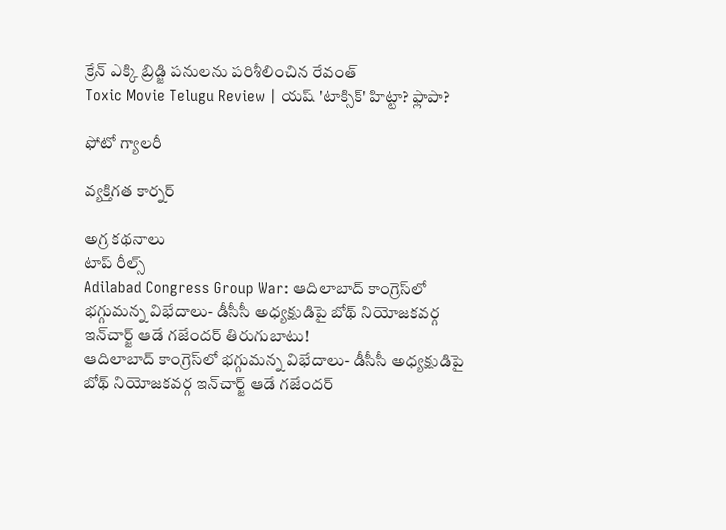క్రేన్ ఎక్కి బ్రిడ్జి పనులను పరిశీలించిన రేవంత్
Toxic Movie Telugu Review | యష్ 'టాక్సిక్' హిట్టా? ఫ్లాపా?

ఫోటో గ్యాలరీ

వ్యక్తిగత కార్నర్

అగ్ర కథనాలు
టాప్ రీల్స్
Adilabad Congress Group War: ఆదిలాబాద్ కాంగ్రెస్‌లో భగ్గుమన్న విభేదాలు- డీసీసీ అధ్యక్షుడిపై బోథ్ నియోజకవర్గ ఇన్‌చార్జ్ ఆడే గజేందర్ తిరుగుబాటు!
ఆదిలాబాద్ కాంగ్రెస్‌లో భగ్గుమన్న విభేదాలు- డీసీసీ అధ్యక్షుడిపై బోథ్ నియోజకవర్గ ఇన్‌చార్జ్ ఆడే గజేందర్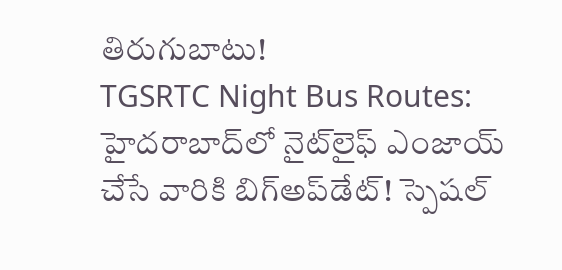తిరుగుబాటు!
TGSRTC Night Bus Routes: హైదరాబాద్‌లో నైట్‌లైఫ్‌ ఎంజాయ్ చేసే వారికి బిగ్‌అప్‌డేట్‌! స్పెషల్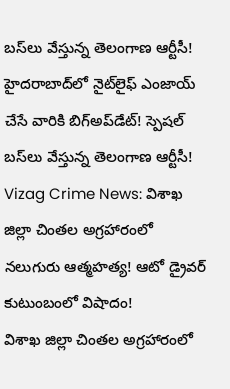బస్‌లు వేస్తున్న తెలంగాణ ఆర్టీసీ!
హైదరాబాద్‌లో నైట్‌లైఫ్‌ ఎంజాయ్ చేసే వారికి బిగ్‌అప్‌డేట్‌! స్పెషల్ బస్‌లు వేస్తున్న తెలంగాణ ఆర్టీసీ!
Vizag Crime News: విశాఖ జిల్లా చింతల అగ్రహారంలో నలుగురు ఆత్మహత్య! ఆటో డ్రైవర్ కుటుంబంలో విషాదం!
విశాఖ జిల్లా చింతల అగ్రహారంలో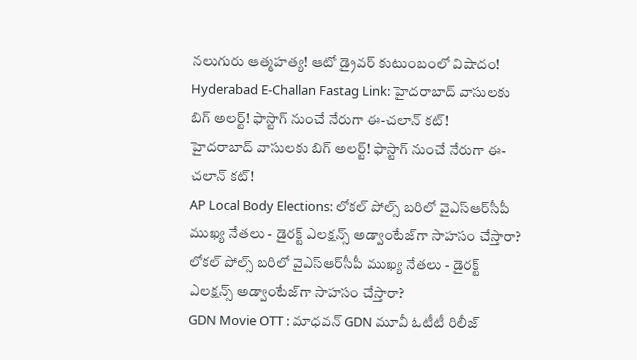నలుగురు ఆత్మహత్య! ఆటో డ్రైవర్ కుటుంబంలో విషాదం!
Hyderabad E-Challan Fastag Link: హైదరాబాద్‌ వాసులకు బిగ్ అలర్ట్! ఫాస్టాగ్ నుంచే నేరుగా ఈ-చలాన్ కట్‌!
హైదరాబాద్‌ వాసులకు బిగ్ అలర్ట్! ఫాస్టాగ్ నుంచే నేరుగా ఈ-చలాన్ కట్‌!
AP Local Body Elections: లోకల్ పోల్స్ బరిలో వైఎస్ఆర్‌సీపీ ముఖ్య నేతలు - డైరక్ట్ ఎలక్షన్స్‌ అడ్వాంటేజ్‌గా సాహసం చేస్తారా?
లోకల్ పోల్స్ బరిలో వైఎస్ఆర్‌సీపీ ముఖ్య నేతలు - డైరక్ట్ ఎలక్షన్స్‌ అడ్వాంటేజ్‌గా సాహసం చేస్తారా?
GDN Movie OTT : మాధవన్ GDN మూవీ ఓటీటీ రిలీజ్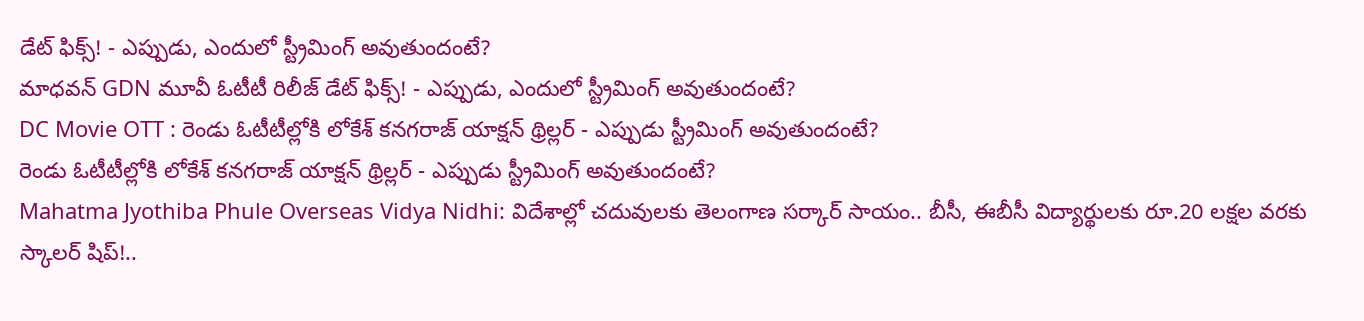డేట్ ఫిక్స్! - ఎప్పుడు, ఎందులో స్ట్రీమింగ్ అవుతుందంటే?
మాధవన్ GDN మూవీ ఓటీటీ రిలీజ్ డేట్ ఫిక్స్! - ఎప్పుడు, ఎందులో స్ట్రీమింగ్ అవుతుందంటే?
DC Movie OTT : రెండు ఓటీటీల్లోకి లోకేశ్ కనగరాజ్ యాక్షన్ థ్రిల్లర్ - ఎప్పుడు స్ట్రీమింగ్ అవుతుందంటే?
రెండు ఓటీటీల్లోకి లోకేశ్ కనగరాజ్ యాక్షన్ థ్రిల్లర్ - ఎప్పుడు స్ట్రీమింగ్ అవుతుందంటే?
Mahatma Jyothiba Phule Overseas Vidya Nidhi: విదేశాల్లో చదువులకు తెలంగాణ సర్కార్ సాయం.. బీసీ, ఈబీసీ విద్యార్థులకు రూ.20 లక్షల వరకు స్కాలర్ షిప్!..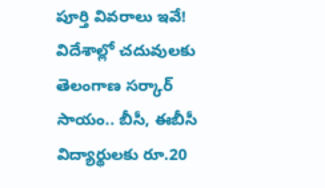పూర్తి వివరాలు ఇవే!
విదేశాల్లో చదువులకు తెలంగాణ సర్కార్ సాయం.. బీసీ, ఈబీసీ విద్యార్థులకు రూ.20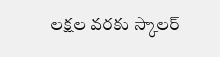లక్షల వరకు స్కాలర్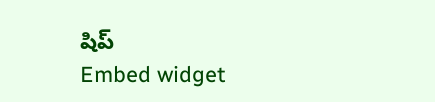షిప్
Embed widget